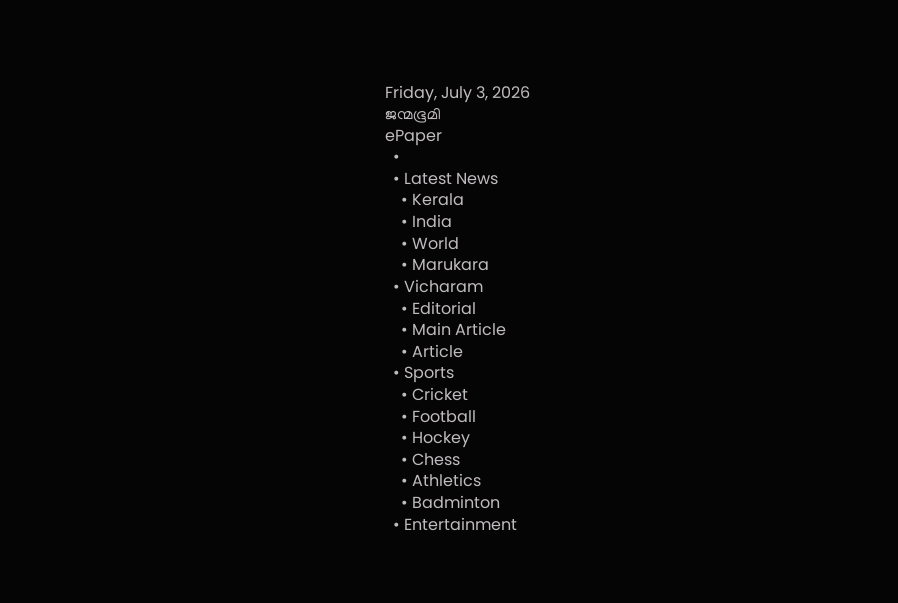Friday, July 3, 2026
ജന്മഭൂമി
ePaper
  •
  • Latest News
    • Kerala
    • India
    • World
    • Marukara
  • Vicharam
    • Editorial
    • Main Article
    • Article
  • Sports
    • Cricket
    • Football
    • Hockey
    • Chess
    • Athletics
    • Badminton
  • Entertainment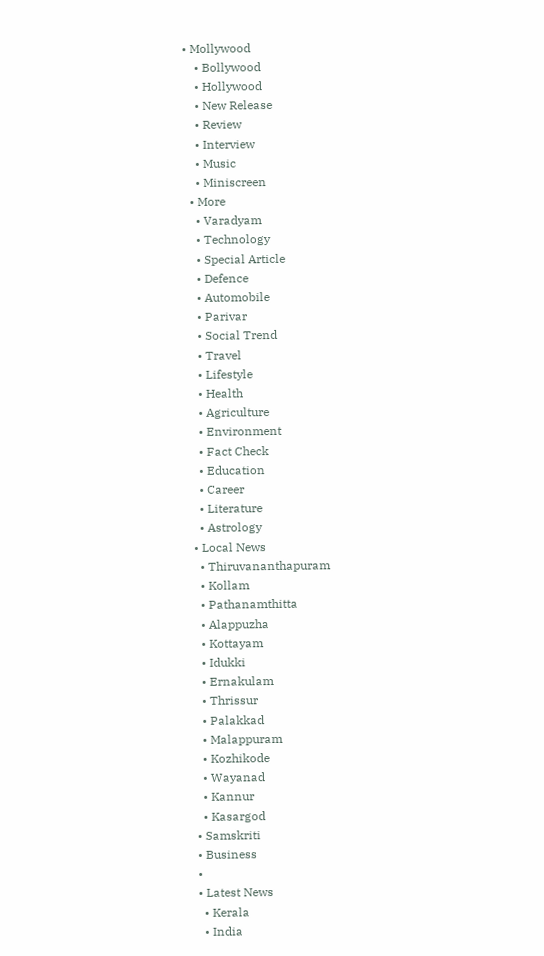• Mollywood
    • Bollywood
    • Hollywood
    • New Release
    • Review
    • Interview
    • Music
    • Miniscreen
  • More
    • Varadyam
    • Technology
    • Special Article
    • Defence
    • Automobile
    • Parivar
    • Social Trend
    • Travel
    • Lifestyle
    • Health
    • Agriculture
    • Environment
    • Fact Check
    • Education
    • Career
    • Literature
    • Astrology
  • Local News
    • Thiruvananthapuram
    • Kollam
    • Pathanamthitta
    • Alappuzha
    • Kottayam
    • Idukki
    • Ernakulam
    • Thrissur
    • Palakkad
    • Malappuram
    • Kozhikode
    • Wayanad
    • Kannur
    • Kasargod
  • Samskriti
  • Business
  •
  • Latest News
    • Kerala
    • India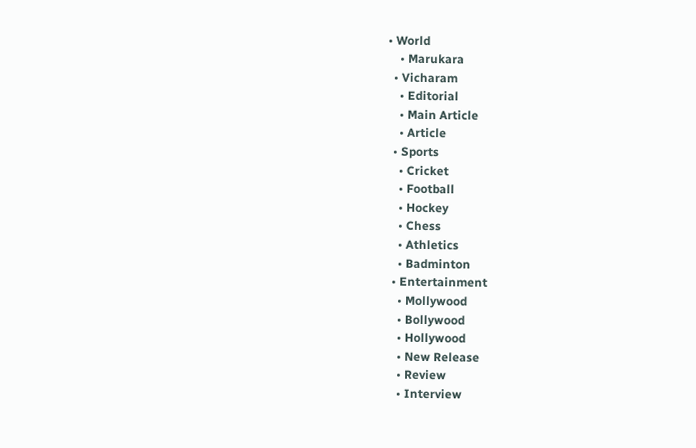• World
    • Marukara
  • Vicharam
    • Editorial
    • Main Article
    • Article
  • Sports
    • Cricket
    • Football
    • Hockey
    • Chess
    • Athletics
    • Badminton
  • Entertainment
    • Mollywood
    • Bollywood
    • Hollywood
    • New Release
    • Review
    • Interview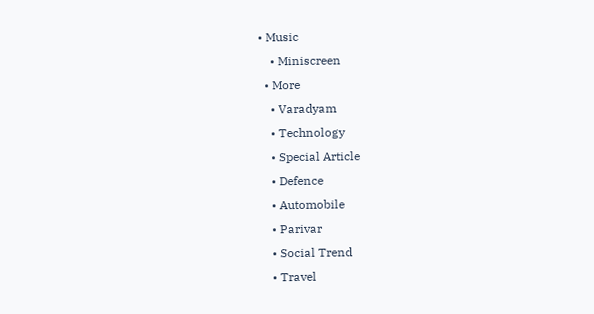• Music
    • Miniscreen
  • More
    • Varadyam
    • Technology
    • Special Article
    • Defence
    • Automobile
    • Parivar
    • Social Trend
    • Travel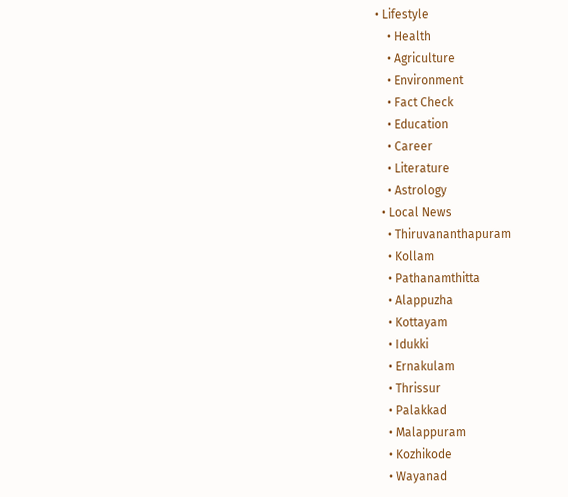• Lifestyle
    • Health
    • Agriculture
    • Environment
    • Fact Check
    • Education
    • Career
    • Literature
    • Astrology
  • Local News
    • Thiruvananthapuram
    • Kollam
    • Pathanamthitta
    • Alappuzha
    • Kottayam
    • Idukki
    • Ernakulam
    • Thrissur
    • Palakkad
    • Malappuram
    • Kozhikode
    • Wayanad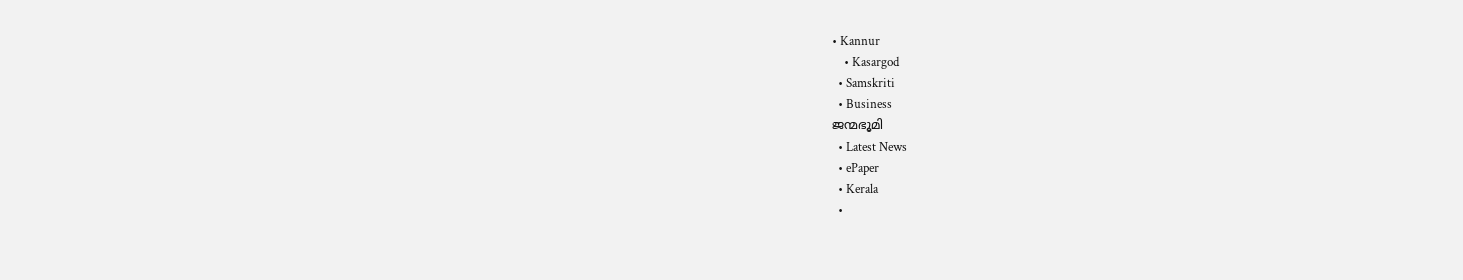• Kannur
    • Kasargod
  • Samskriti
  • Business
ജന്മഭൂമി
  • Latest News
  • ePaper
  • Kerala
  •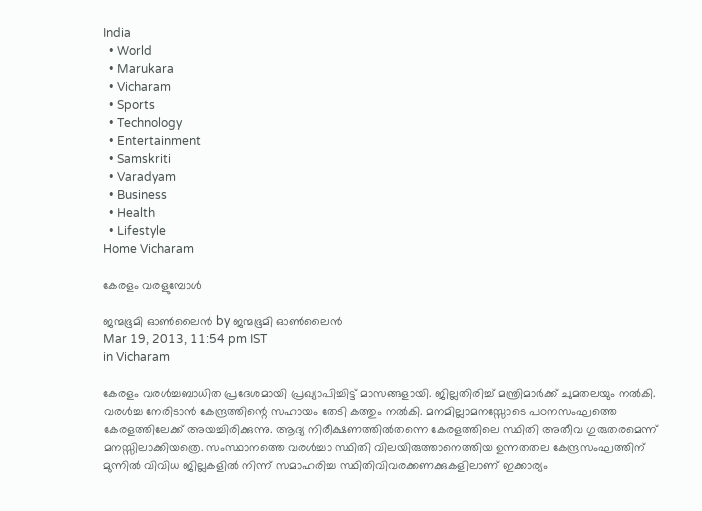India
  • World
  • Marukara
  • Vicharam
  • Sports
  • Technology
  • Entertainment
  • Samskriti
  • Varadyam
  • Business
  • Health
  • Lifestyle
Home Vicharam

കേരളം വരളുമ്പോള്‍

ജന്മഭൂമി ഓണ്‍ലൈന്‍ by ജന്മഭൂമി ഓണ്‍ലൈന്‍
Mar 19, 2013, 11:54 pm IST
in Vicharam

കേരളം വരള്‍ച്ചബാധിത പ്രദേശമായി പ്രഖ്യാപിച്ചിട്ട്‌ മാസങ്ങളായി. ജില്ലതിരിച്ച്‌ മന്ത്രിമാര്‍ക്ക്‌ ചുമതലയും നല്‍കി. വരള്‍ച്ച നേരിടാന്‍ കേന്ദ്രത്തിന്റെ സഹായം തേടി കത്തും നല്‍കി. മനമില്ലാമനസ്സോടെ പഠനസംഘത്തെ കേരളത്തിലേക്ക്‌ അയച്ചിരിക്കുന്നു. ആദ്യ നിരീക്ഷണത്തില്‍തന്നെ കേരളത്തിലെ സ്ഥിതി അതീവ ഗുരുതരമെന്ന്‌ മനസ്സിലാക്കിയത്രെ. സംസ്ഥാനത്തെ വരള്‍ച്ചാ സ്ഥിതി വിലയിരുത്താനെത്തിയ ഉന്നതതല കേന്ദ്രസംഘത്തിന്‌ മുന്നില്‍ വിവിധ ജില്ലകളില്‍ നിന്ന്‌ സമാഹരിച്ച സ്ഥിതിവിവരക്കണക്കുകളിലാണ്‌ ഇക്കാര്യം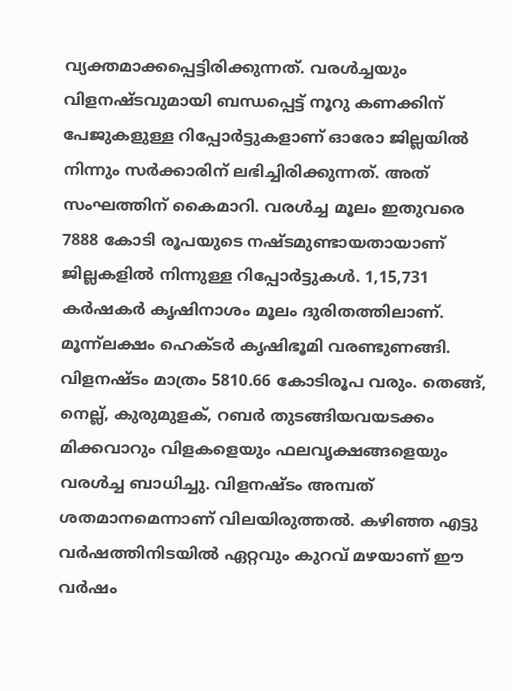വ്യക്തമാക്കപ്പെട്ടിരിക്കുന്നത്‌. വരള്‍ച്ചയും വിളനഷ്ടവുമായി ബന്ധപ്പെട്ട്‌ നൂറു കണക്കിന്‌ പേജുകളുള്ള റിപ്പോര്‍ട്ടുകളാണ്‌ ഓരോ ജില്ലയില്‍ നിന്നും സര്‍ക്കാരിന്‌ ലഭിച്ചിരിക്കുന്നത്‌. അത്‌ സംഘത്തിന്‌ കൈമാറി. വരള്‍ച്ച മൂലം ഇതുവരെ 7888 കോടി രൂപയുടെ നഷ്ടമുണ്ടായതായാണ്‌ ജില്ലകളില്‍ നിന്നുള്ള റിപ്പോര്‍ട്ടുകള്‍. 1,15,731 കര്‍ഷകര്‍ കൃഷിനാശം മൂലം ദുരിതത്തിലാണ്‌. മൂന്ന്ലക്ഷം ഹെക്ടര്‍ കൃഷിഭൂമി വരണ്ടുണങ്ങി. വിളനഷ്ടം മാത്രം 5810.66 കോടിരൂപ വരും. തെങ്ങ്‌, നെല്ല്‌, കുരുമുളക്‌, റബര്‍ തുടങ്ങിയവയടക്കം മിക്കവാറും വിളകളെയും ഫലവൃക്ഷങ്ങളെയും വരള്‍ച്ച ബാധിച്ചു. വിളനഷ്ടം അമ്പത്‌ ശതമാനമെന്നാണ്‌ വിലയിരുത്തല്‍. കഴിഞ്ഞ എട്ടു വര്‍ഷത്തിനിടയില്‍ ഏറ്റവും കുറവ്‌ മഴയാണ്‌ ഈ വര്‍ഷം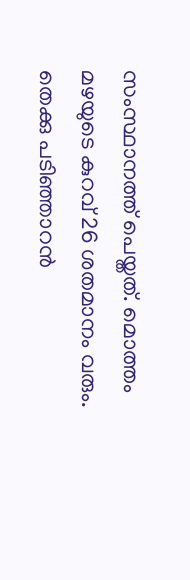സംസ്ഥാനത്ത്‌ പെയ്തത്‌. മൊത്തം മഴയുടെ കുറവ്‌ 26 ശതമാനം വരും. തെക്കു പടിഞ്ഞാറന്‍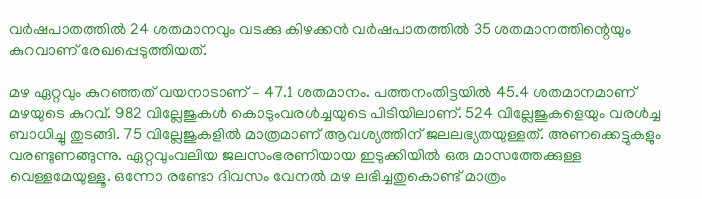വര്‍ഷപാതത്തില്‍ 24 ശതമാനവും വടക്കു കിഴക്കന്‍ വര്‍ഷപാതത്തില്‍ 35 ശതമാനത്തിന്റെയും കുറവാണ്‌ രേഖപ്പെടുത്തിയത്‌.

മഴ ഏറ്റവും കുറഞ്ഞത്‌ വയനാടാണ്‌ – 47.1 ശതമാനം. പത്തനംതിട്ടയില്‍ 45.4 ശതമാനമാണ്‌ മഴയുടെ കുറവ്‌. 982 വില്ലേജുകള്‍ കൊടുംവരള്‍ച്ചയുടെ പിടിയിലാണ്‌. 524 വില്ലേജുകളെയും വരള്‍ച്ച ബാധിച്ചു തുടങ്ങി. 75 വില്ലേജുകളില്‍ മാത്രമാണ്‌ ആവശ്യത്തിന്‌ ജലലഭ്യതയുള്ളത്‌. അണക്കെട്ടുകളും വരണ്ടുണങ്ങുന്നു. ഏറ്റവുംവലിയ ജലസംഭരണിയായ ഇടുക്കിയില്‍ ഒരു മാസത്തേക്കുള്ള വെള്ളമേയുള്ളൂ. ഒന്നോ രണ്ടോ ദിവസം വേനല്‍ മഴ ലഭിച്ചതുകൊണ്ട്‌ മാത്രം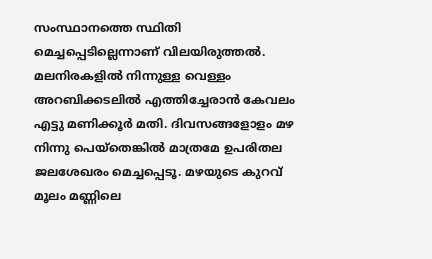സംസ്ഥാനത്തെ സ്ഥിതി മെച്ചപ്പെടില്ലെന്നാണ്‌ വിലയിരുത്തല്‍.
മലനിരകളില്‍ നിന്നുള്ള വെള്ളം അറബിക്കടലില്‍ എത്തിച്ചേരാന്‍ കേവലം എട്ടു മണിക്കൂര്‍ മതി. ദിവസങ്ങളോളം മഴ നിന്നു പെയ്തെങ്കില്‍ മാത്രമേ ഉപരിതല ജലശേഖരം മെച്ചപ്പെടൂ. മഴയുടെ കുറവ്‌ മൂലം മണ്ണിലെ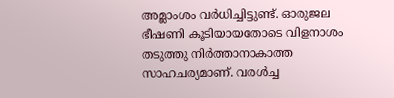അമ്ലാംശം വര്‍ധിച്ചിട്ടുണ്ട്‌. ഓരുജല ഭീഷണി കൂടിയായതോടെ വിളനാശം തടുത്തു നിര്‍ത്താനാകാത്ത സാഹചര്യമാണ്‌. വരള്‍ച്ച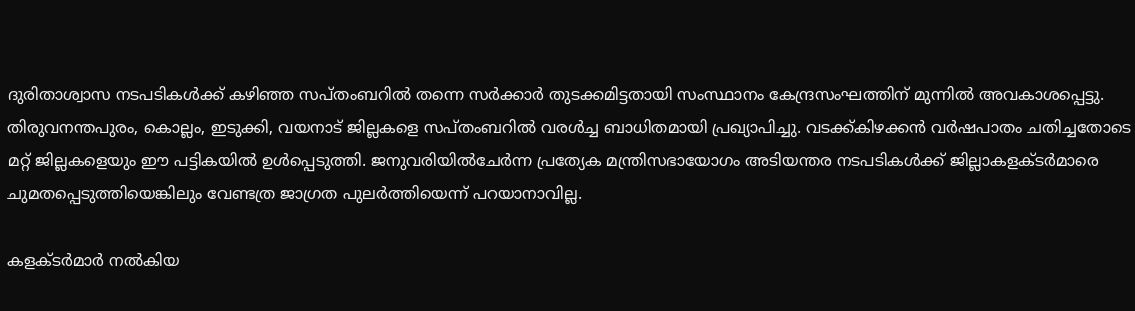ദുരിതാശ്വാസ നടപടികള്‍ക്ക്‌ കഴിഞ്ഞ സപ്തംബറില്‍ തന്നെ സര്‍ക്കാര്‍ തുടക്കമിട്ടതായി സംസ്ഥാനം കേന്ദ്രസംഘത്തിന്‌ മുന്നില്‍ അവകാശപ്പെട്ടു. തിരുവനന്തപുരം, കൊല്ലം, ഇടുക്കി, വയനാട്‌ ജില്ലകളെ സപ്തംബറില്‍ വരള്‍ച്ച ബാധിതമായി പ്രഖ്യാപിച്ചു. വടക്ക്കിഴക്കന്‍ വര്‍ഷപാതം ചതിച്ചതോടെ മറ്റ്‌ ജില്ലകളെയും ഈ പട്ടികയില്‍ ഉള്‍പ്പെടുത്തി. ജനുവരിയില്‍ചേര്‍ന്ന പ്രത്യേക മന്ത്രിസഭായോഗം അടിയന്തര നടപടികള്‍ക്ക്‌ ജില്ലാകളക്ടര്‍മാരെ ചുമതപ്പെടുത്തിയെങ്കിലും വേണ്ടത്ര ജാഗ്രത പുലര്‍ത്തിയെന്ന്‌ പറയാനാവില്ല.

കളക്ടര്‍മാര്‍ നല്‍കിയ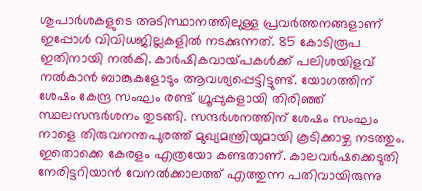ശുപാര്‍ശകളുടെ അടിസ്ഥാനത്തിലുള്ള പ്രവര്‍ത്തനങ്ങളാണ്‌ ഇപ്പോള്‍ വിവിധജില്ലകളില്‍ നടക്കുന്നത്‌. 85 കോടിരൂപ ഇതിനായി നല്‍കി. കാര്‍ഷികവായ്‌പകള്‍ക്ക്‌ പലിശയിളവ്‌ നല്‍കാന്‍ ബാങ്കുകളോടും ആവശ്യപ്പെട്ടിട്ടുണ്ട്‌. യോഗത്തിന്‌ ശേഷം കേന്ദ്ര സംഘം രണ്ട്‌ ഗ്രൂപ്പുകളായി തിരിഞ്ഞ്‌ സ്ഥലസന്ദര്‍ശനം തുടങ്ങി. സന്ദര്‍ശനത്തിന്‌ ശേഷം സംഘം നാളെ തിരുവനന്തപുരത്ത്‌ മുഖ്യമന്ത്രിയുമായി കൂടിക്കാഴ്ച നടത്തും. ഇതൊക്കെ കേരളം എത്രയോ കണ്ടതാണ്‌. കാലവര്‍ഷക്കെടുതി നേരിട്ടറിയാന്‍ വേനല്‍ക്കാലത്ത്‌ എത്തുന്ന പതിവായിരുന്നു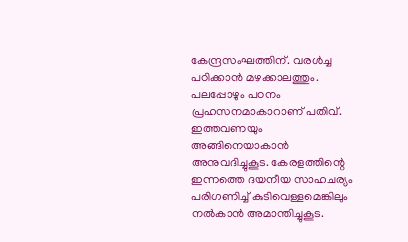കേന്ദ്രസംഘത്തിന്‌. വരള്‍ച്ച പഠിക്കാന്‍ മഴക്കാലത്തും. പലപ്പോഴും പഠനം പ്രഹസനമാകാറാണ്‌ പതിവ്‌. ഇത്തവണയും അങ്ങിനെയാകാന്‍ അനുവദിച്ചുകൂട. കേരളത്തിന്റെ ഇന്നത്തെ ദയനീയ സാഹചര്യം പരിഗണിച്ച്‌ കുടിവെള്ളമെങ്കിലും നല്‍കാന്‍ അമാന്തിച്ചുകൂട.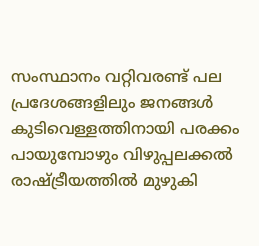സംസ്ഥാനം വറ്റിവരണ്ട്‌ പല പ്രദേശങ്ങളിലും ജനങ്ങള്‍ കുടിവെള്ളത്തിനായി പരക്കം പായുമ്പോഴും വിഴുപ്പലക്കല്‍ രാഷ്‌ട്രീയത്തില്‍ മുഴുകി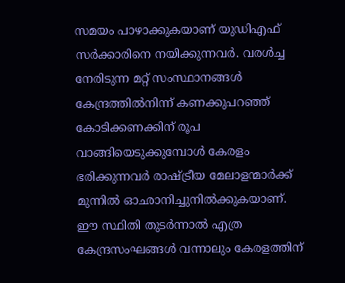സമയം പാഴാക്കുകയാണ്‌ യുഡിഎഫ്‌ സര്‍ക്കാരിനെ നയിക്കുന്നവര്‍. വരള്‍ച്ച നേരിടുന്ന മറ്റ്‌ സംസ്ഥാനങ്ങള്‍ കേന്ദ്രത്തില്‍നിന്ന്‌ കണക്കുപറഞ്ഞ്‌ കോടിക്കണക്കിന്‌ രൂപ വാങ്ങിയെടുക്കുമ്പോള്‍ കേരളം ഭരിക്കുന്നവര്‍ രാഷ്‌ട്രീയ മേലാളന്മാര്‍ക്ക്‌ മുന്നില്‍ ഓഛാനിച്ചുനില്‍ക്കുകയാണ്‌. ഈ സ്ഥിതി തുടര്‍ന്നാല്‍ എത്ര കേന്ദ്രസംഘങ്ങള്‍ വന്നാലും കേരളത്തിന്‌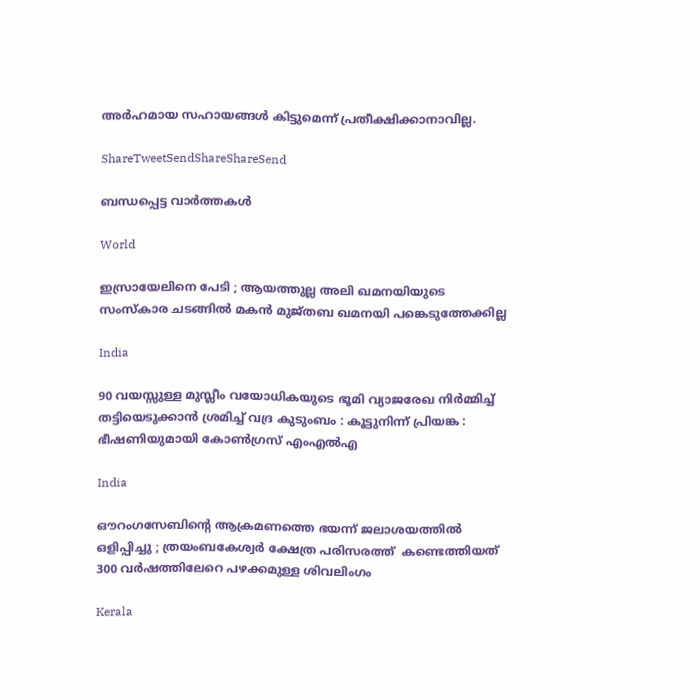അര്‍ഹമായ സഹായങ്ങള്‍ കിട്ടുമെന്ന്‌ പ്രതീക്ഷിക്കാനാവില്ല.

ShareTweetSendShareShareSend

ബന്ധപ്പെട്ട വാര്‍ത്തകള്‍

World

ഇസ്രായേലിനെ പേടി ; ആയത്തുല്ല അലി ഖമനയിയുടെ സംസ്കാര ചടങ്ങിൽ മകൻ മുജ്തബ ഖമനയി പങ്കെടുത്തേക്കില്ല

India

90 വയസ്സുള്ള മുസ്ലീം വയോധികയുടെ ഭൂമി വ്യാജരേഖ നിർമ്മിച്ച് തട്ടിയെടുക്കാൻ ശ്രമിച്ച് വദ്ര കുടുംബം : കൂട്ടുനിന്ന് പ്രിയങ്ക : ഭീഷണിയുമായി കോൺഗ്രസ് എംഎൽഎ

India

ഔറംഗസേബിന്റെ ആക്രമണത്തെ ഭയന്ന് ജലാശയത്തിൽ ഒളിപ്പിച്ചു ; ത്രയംബകേശ്വർ ക്ഷേത്ര പരിസരത്ത്  കണ്ടെത്തിയത് 300 വർഷത്തിലേറെ പഴക്കമുള്ള ശിവലിംഗം

Kerala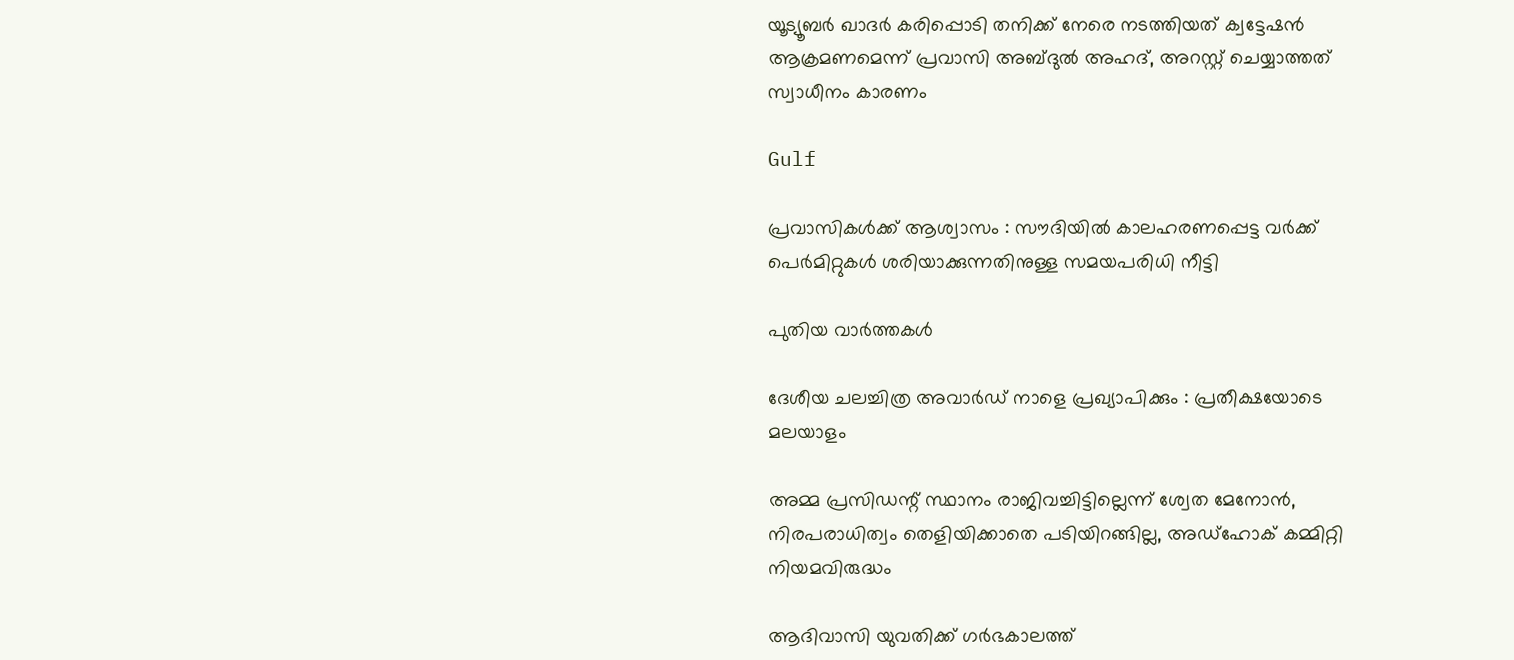യൂട്യൂബര്‍ ഖാദര്‍ കരിപ്പൊടി തനിക്ക് നേരെ നടത്തിയത് ക്വട്ടേഷന്‍ ആക്രമണമെന്ന് പ്രവാസി അബ്ദുല്‍ അഹദ്, അറസ്റ്റ് ചെയ്യാത്തത് സ്വാധീനം കാരണം

Gulf

പ്രവാസികൾക്ക് ആശ്വാസം : സൗദിയിൽ കാലഹരണപ്പെട്ട വർക്ക് പെർമിറ്റുകൾ ശരിയാക്കുന്നതിനുള്ള സമയപരിധി നീട്ടി

പുതിയ വാര്‍ത്തകള്‍

ദേശീയ ചലച്ചിത്ര അവാര്‍ഡ് നാളെ പ്രഖ്യാപിക്കും : പ്രതീക്ഷയോടെ മലയാളം

അമ്മ പ്രസിഡന്റ് സ്ഥാനം രാജിവച്ചിട്ടില്ലെന്ന് ശ്വേത മേനോന്‍, നിരപരാധിത്വം തെളിയിക്കാതെ പടിയിറങ്ങില്ല, അഡ്‌ഹോക് കമ്മിറ്റി നിയമവിരുദ്ധം

ആദിവാസി യുവതിക്ക് ഗര്‍ഭകാലത്ത്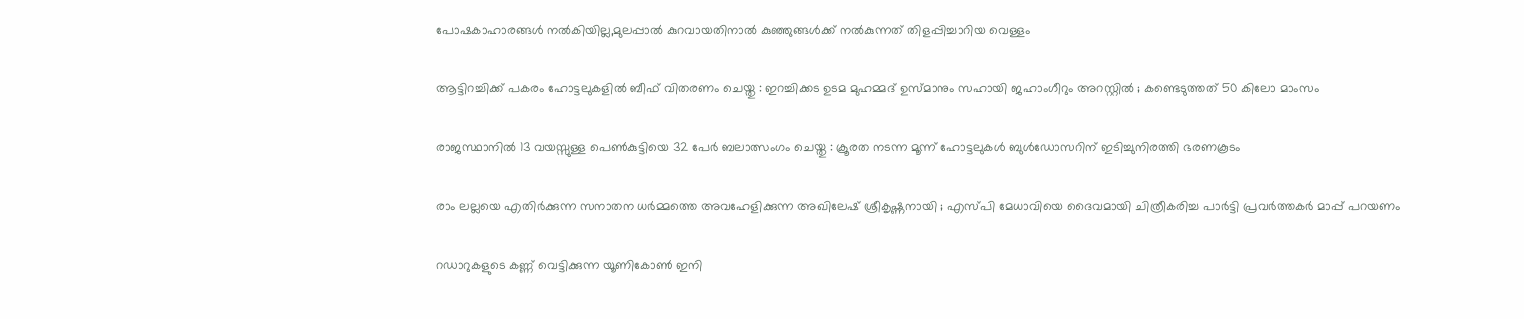പോഷകാഹാരങ്ങള്‍ നല്‍കിയില്ല,മുലപ്പാല്‍ കുറവായതിനാല്‍ കുഞ്ഞുങ്ങള്‍ക്ക് നല്‍കുന്നത് തിളപ്പിച്ചാറിയ വെള്ളം

ആട്ടിറച്ചിക്ക് പകരം ഹോട്ടലുകളിൽ ബീഫ് വിതരണം ചെയ്തു : ഇറച്ചിക്കട ഉടമ മുഹമ്മദ് ഉസ്മാനും സഹായി ജഹാംഗീറും അറസ്റ്റിൽ ; കണ്ടെടുത്തത് 50 കിലോ മാംസം

രാജസ്ഥാനിൽ 13 വയസ്സുള്ള പെൺകുട്ടിയെ 32 പേർ ബലാത്സംഗം ചെയ്തു : ക്രൂരത നടന്ന മൂന്ന് ഹോട്ടലുകൾ ബുൾഡോസറിന് ഇടിച്ചുനിരത്തി ഭരണകൂടം

രാം ലല്ലയെ എതിർക്കുന്ന സനാതന ധർമ്മത്തെ അവഹേളിക്കുന്ന അഖിലേഷ് ശ്രീകൃഷ്ണനായി ; എസ്പി മേധാവിയെ ദൈവമായി ചിത്രീകരിച്ച പാർട്ടി പ്രവർത്തകർ മാപ്പ് പറയണം

റഡാറുകളുടെ കണ്ണ് വെട്ടിക്കുന്ന യൂണികോൺ ഇനി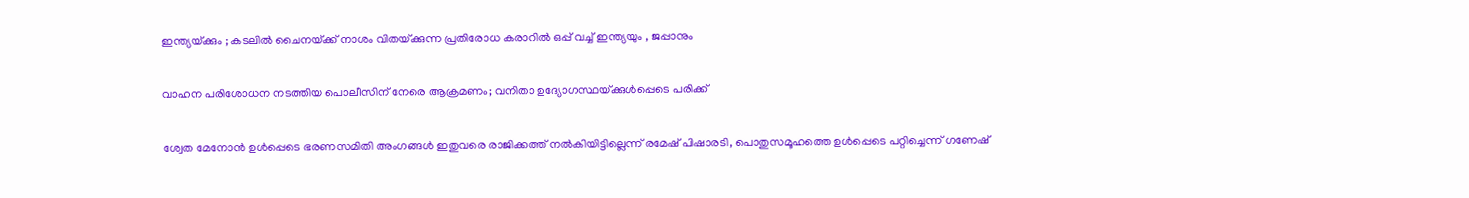ഇന്ത്യയ്‌ക്കും ; കടലിൽ ചൈനയ്‌ക്ക് നാശം വിതയ്‌ക്കുന്ന പ്രതിരോധ കരാറിൽ ഒപ്പ് വച്ച് ഇന്ത്യയും , ജപ്പാനും

വാഹന പരിശോധന നടത്തിയ പൊലീസിന് നേരെ ആക്രമണം; വനിതാ ഉദ്യോഗസ്ഥയ്‌ക്കുള്‍പ്പെടെ പരിക്ക്

ശ്വേത മേനോന്‍ ഉള്‍പ്പെടെ ഭരണസമിതി അംഗങ്ങള്‍ ഇതുവരെ രാജിക്കത്ത് നല്‍കിയിട്ടില്ലെന്ന് രമേഷ് പിഷാരടി, പൊതുസമൂഹത്തെ ഉള്‍പ്പെടെ പറ്റിച്ചെന്ന് ഗണേഷ്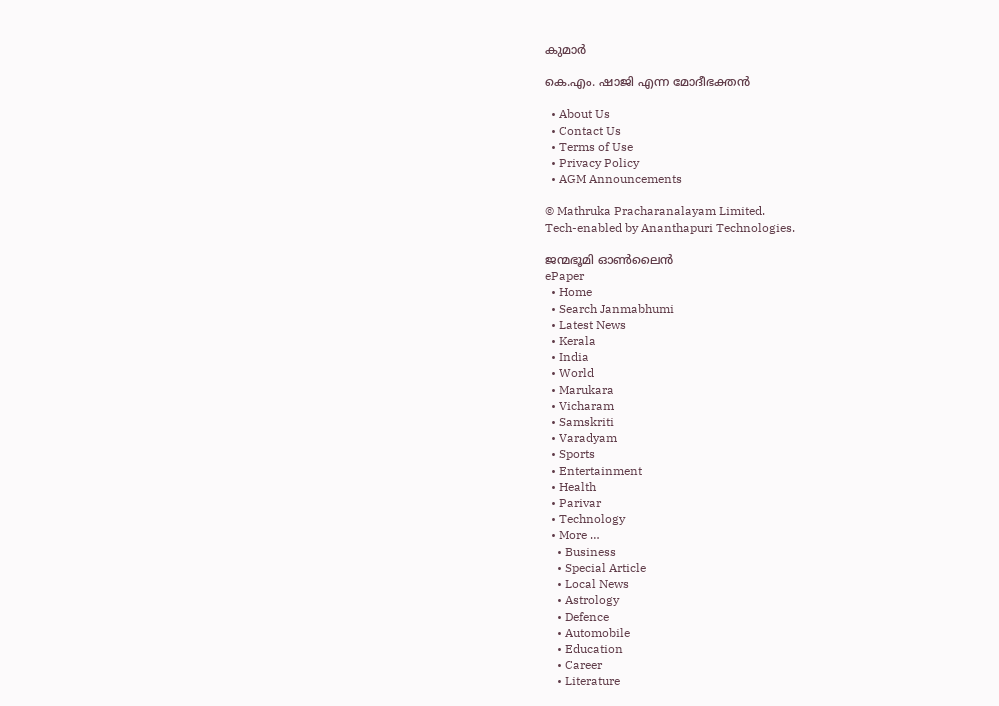കുമാര്‍

കെ.എം. ഷാജി എന്ന മോദീഭക്തന്‍

  • About Us
  • Contact Us
  • Terms of Use
  • Privacy Policy
  • AGM Announcements

© Mathruka Pracharanalayam Limited.
Tech-enabled by Ananthapuri Technologies.

ജന്മഭൂമി ഓണ്‍ലൈന്‍
ePaper
  • Home
  • Search Janmabhumi
  • Latest News
  • Kerala
  • India
  • World
  • Marukara
  • Vicharam
  • Samskriti
  • Varadyam
  • Sports
  • Entertainment
  • Health
  • Parivar
  • Technology
  • More …
    • Business
    • Special Article
    • Local News
    • Astrology
    • Defence
    • Automobile
    • Education
    • Career
    • Literature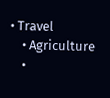• Travel
    • Agriculture
    •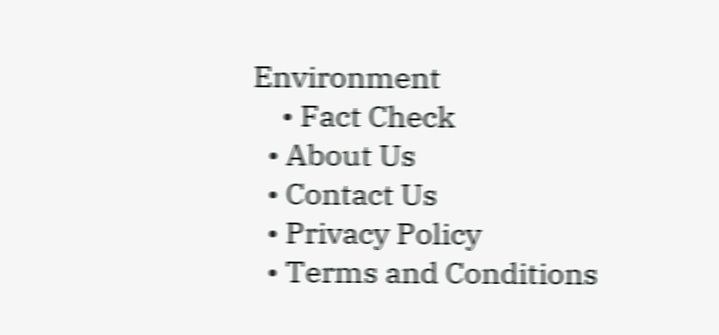Environment
    • Fact Check
  • About Us
  • Contact Us
  • Privacy Policy
  • Terms and Conditions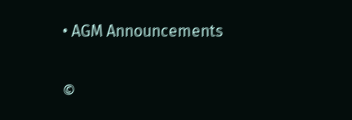• AGM Announcements

©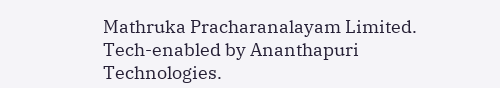Mathruka Pracharanalayam Limited.
Tech-enabled by Ananthapuri Technologies.